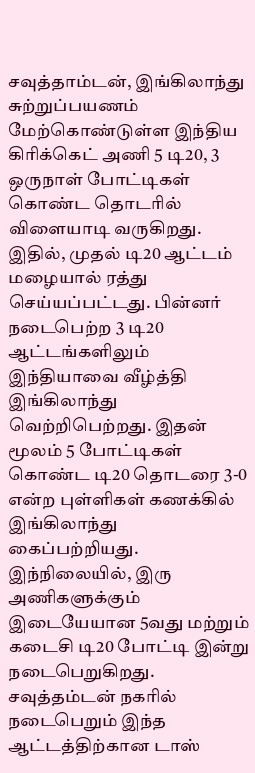சவுத்தாம்டன், இங்கிலாந்து சுற்றுப்பயணம் மேற்கொண்டுள்ள இந்திய கிரிக்கெட் அணி 5 டி20, 3 ஒருநாள் போட்டிகள் கொண்ட தொடரில் விளையாடி வருகிறது. இதில், முதல் டி20 ஆட்டம் மழையால் ரத்து செய்யப்பட்டது. பின்னர் நடைபெற்ற 3 டி20 ஆட்டங்களிலும் இந்தியாவை வீழ்த்தி இங்கிலாந்து வெற்றிபெற்றது. இதன் மூலம் 5 போட்டிகள் கொண்ட டி20 தொடரை 3-0 என்ற புள்ளிகள் கணக்கில் இங்கிலாந்து கைப்பற்றியது. இந்நிலையில், இரு அணிகளுக்கும் இடையேயான 5வது மற்றும் கடைசி டி20 போட்டி இன்று நடைபெறுகிறது. சவுத்தம்டன் நகரில் நடைபெறும் இந்த ஆட்டத்திற்கான டாஸ்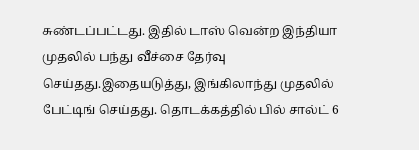சுண்டப்பட்டது. இதில் டாஸ் வென்ற இந்தியா முதலில் பந்து வீச்சை தேர்வு செய்தது.இதையடுத்து, இங்கிலாந்து முதலில் பேட்டிங் செய்தது. தொடக்கத்தில் பில் சால்ட் 6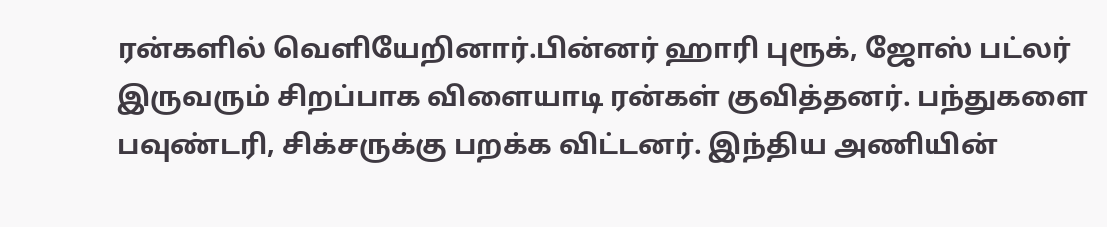ரன்களில் வெளியேறினார்.பின்னர் ஹாரி புரூக், ஜோஸ் பட்லர் இருவரும் சிறப்பாக விளையாடி ரன்கள் குவித்தனர். பந்துகளை பவுண்டரி, சிக்சருக்கு பறக்க விட்டனர். இந்திய அணியின்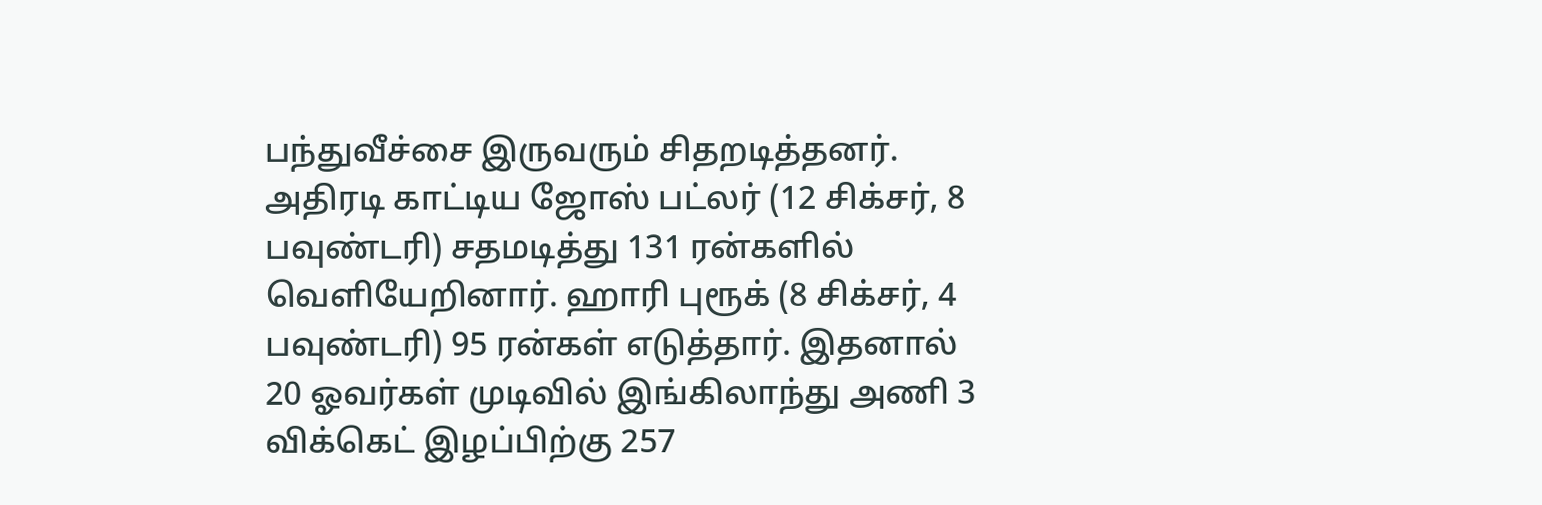பந்துவீச்சை இருவரும் சிதறடித்தனர். அதிரடி காட்டிய ஜோஸ் பட்லர் (12 சிக்சர், 8 பவுண்டரி) சதமடித்து 131 ரன்களில் வெளியேறினார். ஹாரி புரூக் (8 சிக்சர், 4 பவுண்டரி) 95 ரன்கள் எடுத்தார். இதனால் 20 ஓவர்கள் முடிவில் இங்கிலாந்து அணி 3 விக்கெட் இழப்பிற்கு 257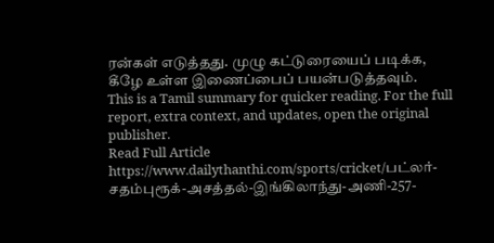ரன்கள் எடுத்தது. முழு கட்டுரையைப் படிக்க, கீழே உள்ள இணைப்பைப் பயன்படுத்தவும்.
This is a Tamil summary for quicker reading. For the full report, extra context, and updates, open the original publisher.
Read Full Article
https://www.dailythanthi.com/sports/cricket/பட்லர்-சதம்புரூக்-அசத்தல்-இங்கிலாந்து-அணி-257-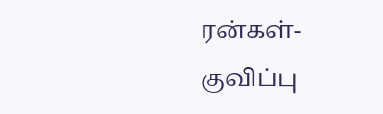ரன்கள்-குவிப்பு